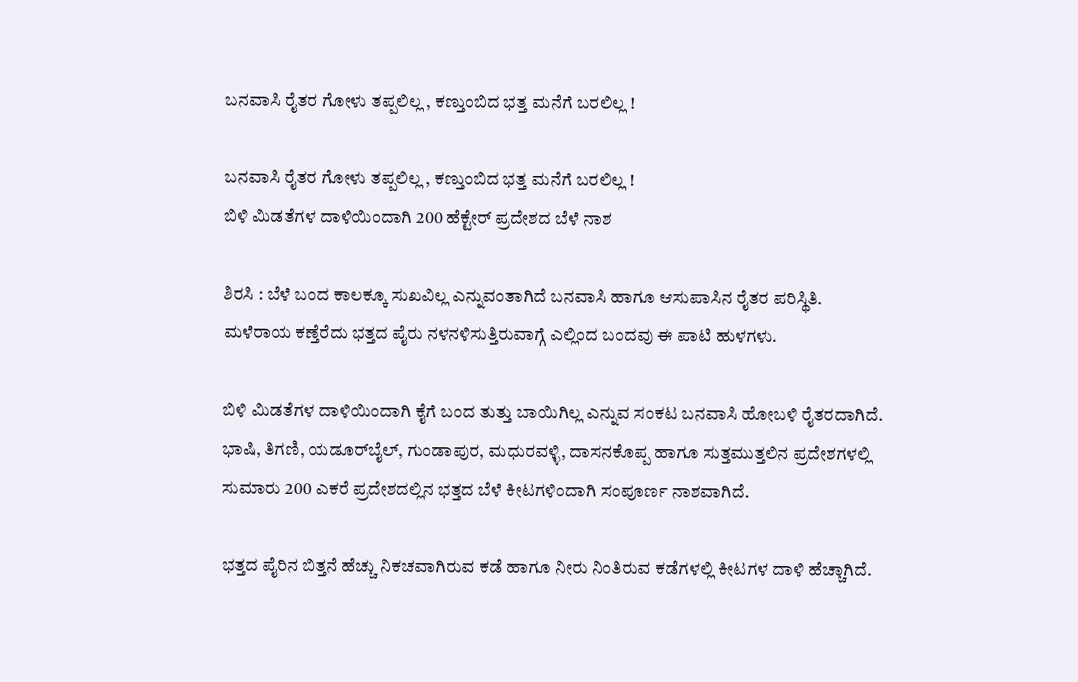ಬನವಾಸಿ ರೈತರ ಗೋಳು ತಪ್ಪಲಿಲ್ಲ , ಕಣ್ತುಂಬಿದ ಭತ್ತ ಮನೆಗೆ ಬರಲಿಲ್ಲ !

ಬನವಾಸಿ ರೈತರ ಗೋಳು ತಪ್ಪಲಿಲ್ಲ , ಕಣ್ತುಂಬಿದ ಭತ್ತ ಮನೆಗೆ ಬರಲಿಲ್ಲ !
ಬಿಳಿ ಮಿಡತೆಗಳ ದಾಳಿಯಿಂದಾಗಿ 200 ಹೆಕ್ಟೇರ್‌ ಪ್ರದೇಶದ ಬೆಳೆ ನಾಶ

ಶಿರಸಿ : ಬೆಳೆ ಬಂದ ಕಾಲಕ್ಕೂ ಸುಖವಿಲ್ಲ ಎನ್ನುವಂತಾಗಿದೆ ಬನವಾಸಿ ಹಾಗೂ ಆಸುಪಾಸಿನ ರೈತರ ಪರಿಸ್ಥಿತಿ. ಮಳೆರಾಯ ಕಣ್ತೆರೆದು ಭತ್ತದ ಪೈರು ನಳನಳಿಸುತ್ತಿರುವಾಗ್ಗೆ ಎಲ್ಲಿಂದ ಬಂದವು ಈ ಪಾಟಿ ಹುಳಗಳು.

ಬಿಳಿ ಮಿಡತೆಗಳ ದಾಳಿಯಿಂದಾಗಿ ಕೈಗೆ ಬಂದ ತುತ್ತು ಬಾಯಿಗಿಲ್ಲ ಎನ್ನುವ ಸಂಕಟ ಬನವಾಸಿ ಹೋಬಳಿ ರೈತರದಾಗಿದೆ. ಭಾಷಿ, ತಿಗಣಿ, ಯಡೂರ್‌ಬೈಲ್‌, ಗುಂಡಾಪುರ, ಮಧುರವಳ್ಳಿ, ದಾಸನಕೊಪ್ಪ ಹಾಗೂ ಸುತ್ತಮುತ್ತಲಿನ ಪ್ರದೇಶಗಳಲ್ಲಿ ಸುಮಾರು 200 ಎಕರೆ ಪ್ರದೇಶದಲ್ಲಿನ ಭತ್ತದ ಬೆಳೆ ಕೀಟಗಳಿಂದಾಗಿ ಸಂಪೂರ್ಣ ನಾಶವಾಗಿದೆ.

ಭತ್ತದ ಪೈರಿನ ಬಿತ್ತನೆ ಹೆಚ್ಚು ನಿಕಚವಾಗಿರುವ ಕಡೆ ಹಾಗೂ ನೀರು ನಿಂತಿರುವ ಕಡೆಗಳಲ್ಲಿ ಕೀಟಗಳ ದಾಳಿ ಹೆಚ್ಚಾಗಿದೆ.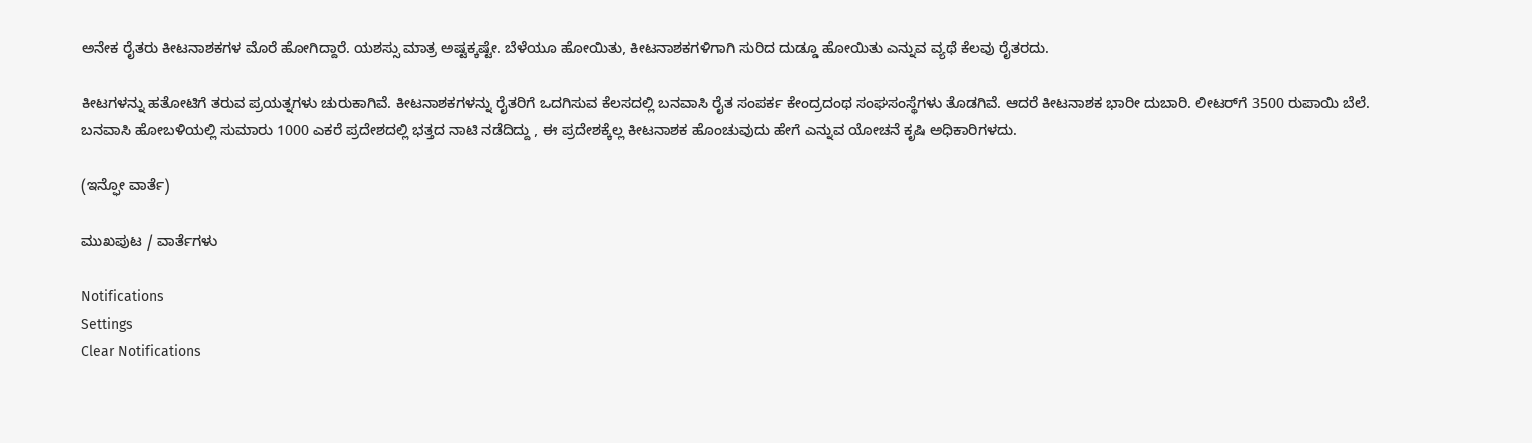ಅನೇಕ ರೈತರು ಕೀಟನಾಶಕಗಳ ಮೊರೆ ಹೋಗಿದ್ದಾರೆ. ಯಶಸ್ಸು ಮಾತ್ರ ಅಷ್ಟಕ್ಕಷ್ಟೇ. ಬೆಳೆಯೂ ಹೋಯಿತು, ಕೀಟನಾಶಕಗಳಿಗಾಗಿ ಸುರಿದ ದುಡ್ಡೂ ಹೋಯಿತು ಎನ್ನುವ ವ್ಯಥೆ ಕೆಲವು ರೈತರದು.

ಕೀಟಗಳನ್ನು ಹತೋಟಿಗೆ ತರುವ ಪ್ರಯತ್ನಗಳು ಚುರುಕಾಗಿವೆ. ಕೀಟನಾಶಕಗಳನ್ನು ರೈತರಿಗೆ ಒದಗಿಸುವ ಕೆಲಸದಲ್ಲಿ ಬನವಾಸಿ ರೈತ ಸಂಪರ್ಕ ಕೇಂದ್ರದಂಥ ಸಂಘಸಂಸ್ಥೆಗಳು ತೊಡಗಿವೆ. ಆದರೆ ಕೀಟನಾಶಕ ಭಾರೀ ದುಬಾರಿ. ಲೀಟರ್‌ಗೆ 3500 ರುಪಾಯಿ ಬೆಲೆ. ಬನವಾಸಿ ಹೋಬಳಿಯಲ್ಲಿ ಸುಮಾರು 1000 ಎಕರೆ ಪ್ರದೇಶದಲ್ಲಿ ಭತ್ತದ ನಾಟಿ ನಡೆದಿದ್ದು , ಈ ಪ್ರದೇಶಕ್ಕೆಲ್ಲ ಕೀಟನಾಶಕ ಹೊಂಚುವುದು ಹೇಗೆ ಎನ್ನುವ ಯೋಚನೆ ಕೃಷಿ ಅಧಿಕಾರಿಗಳದು.

(ಇನ್ಫೋ ವಾರ್ತೆ)

ಮುಖಪುಟ / ವಾರ್ತೆಗಳು

Notifications
Settings
Clear Notifications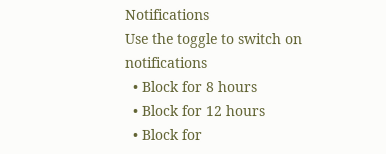Notifications
Use the toggle to switch on notifications
  • Block for 8 hours
  • Block for 12 hours
  • Block for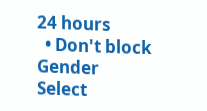24 hours
  • Don't block
Gender
Select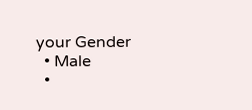your Gender
  • Male
  •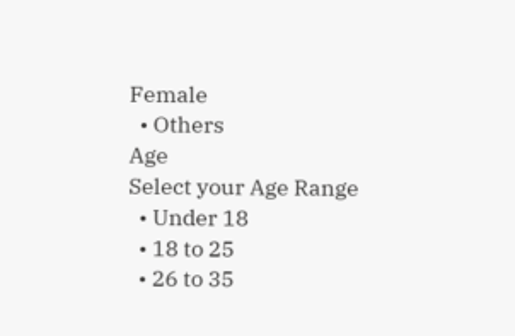Female
  • Others
Age
Select your Age Range
  • Under 18
  • 18 to 25
  • 26 to 35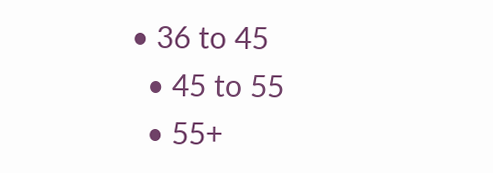• 36 to 45
  • 45 to 55
  • 55+